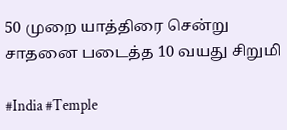50 முறை யாத்திரை சென்று சாதனை படைத்த 10 வயது சிறுமி

#India #Temple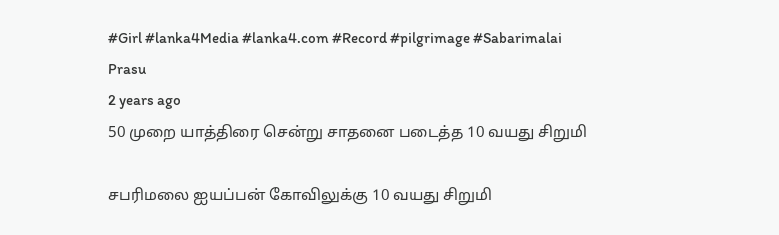#Girl #lanka4Media #lanka4.com #Record #pilgrimage #Sabarimalai
Prasu
2 years ago
50 முறை யாத்திரை சென்று சாதனை படைத்த 10 வயது சிறுமி

சபரிமலை ஐயப்பன் கோவிலுக்கு 10 வயது சிறுமி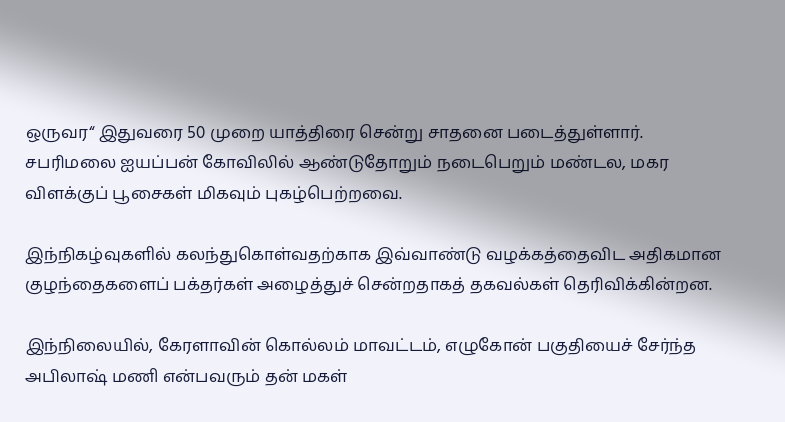ஒருவர“ இதுவரை 50 முறை யாத்திரை சென்று சாதனை படைத்துள்ளார். சபரிமலை ஐயப்பன் கோவிலில் ஆண்டுதோறும் நடைபெறும் மண்டல, மகர விளக்குப் பூசைகள் மிகவும் புகழ்பெற்றவை.

இந்நிகழ்வுகளில் கலந்துகொள்வதற்காக இவ்வாண்டு வழக்கத்தைவிட அதிகமான குழந்தைகளைப் பக்தர்கள் அழைத்துச் சென்றதாகத் தகவல்கள் தெரிவிக்கின்றன.

இந்நிலையில், கேரளாவின் கொல்லம் மாவட்டம், எழுகோன் பகுதியைச் சேர்ந்த அபிலாஷ் மணி என்பவரும் தன் மகள்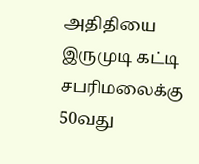அதிதியை இருமுடி கட்டி சபரிமலைக்கு 50வது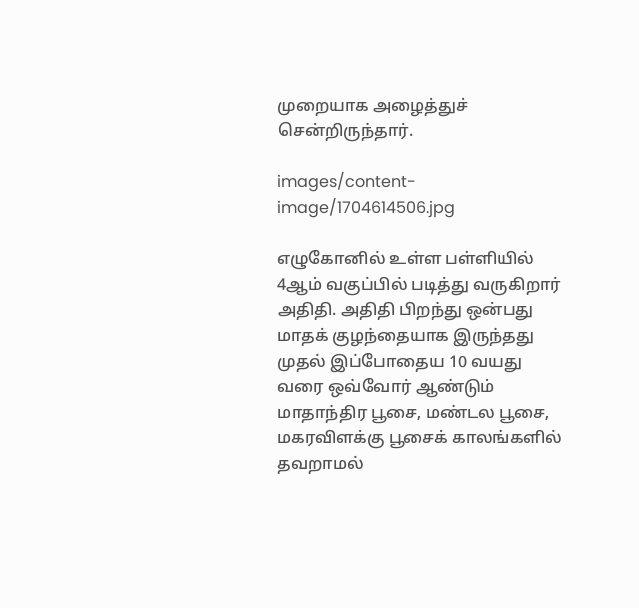முறையாக அழைத்துச் சென்றிருந்தார்.

images/content-image/1704614506.jpg

எழுகோனில் உள்ள பள்ளியில் 4ஆம் வகுப்பில் படித்து வருகிறார் அதிதி. அதிதி பிறந்து ஒன்பது மாதக் குழந்தையாக இருந்தது முதல் இப்போதைய 10 வயது வரை ஒவ்வோர் ஆண்டும் மாதாந்திர பூசை, மண்டல பூசை, மகரவிளக்கு பூசைக் காலங்களில் தவறாமல்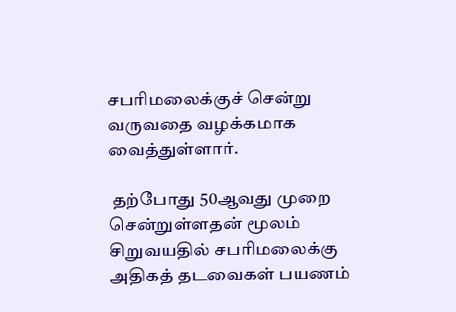சபரிமலைக்குச் சென்று வருவதை வழக்கமாக வைத்துள்ளார்.

 தற்போது 50ஆவது முறை சென்றுள்ளதன் மூலம் சிறுவயதில் சபரிமலைக்கு அதிகத் தடவைகள் பயணம்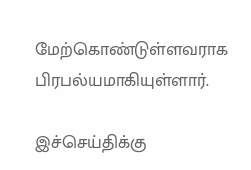மேற்கொண்டுள்ளவராக பிரபல்யமாகியுள்ளார்.

இச்செய்திக்கு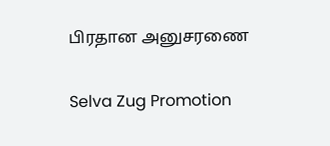பிரதான அனுசரணை

Selva Zug Promotion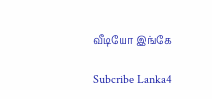வீடியோ இங்கே

Subcribe Lanka4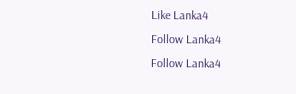Like Lanka4
Follow Lanka4
Follow Lanka4